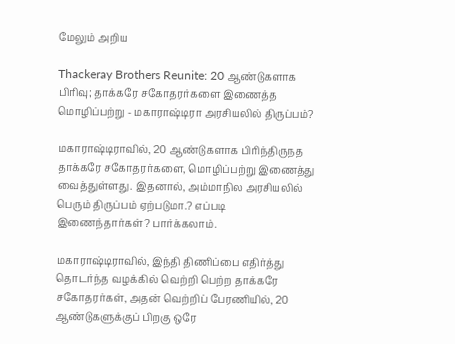மேலும் அறிய

Thackeray Brothers Reunite: 20 ஆண்டுகளாக பிரிவு; தாக்கரே சகோதரர்களை இணைத்த மொழிப்பற்று - மகாராஷ்டிரா அரசியலில் திருப்பம்?

மகாராஷ்டிராவில், 20 ஆண்டுகளாக பிரிந்திருநத தாக்கரே சகோதரர்களை, மொழிப்பற்று இணைத்து வைத்துள்ளது. இதனால், அம்மாநில அரசியலில் பெரும் திருப்பம் ஏற்படுமா.? எப்படி இணைந்தார்கள்? பார்க்கலாம்.

மகாராஷ்டிராவில், இந்தி திணிப்பை எதிர்த்து தொடர்ந்த வழக்கில் வெற்றி பெற்ற தாக்கரே சகோதரர்கள், அதன் வெற்றிப் பேரணியில், 20 ஆண்டுகளுக்குப் பிறகு ஒரே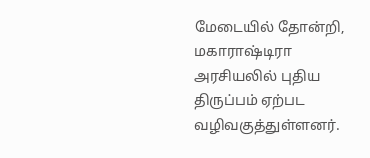மேடையில் தோன்றி, மகாராஷ்டிரா அரசியலில் புதிய திருப்பம் ஏற்பட வழிவகுத்துள்ளனர்.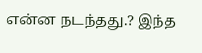என்ன நடந்தது.? இந்த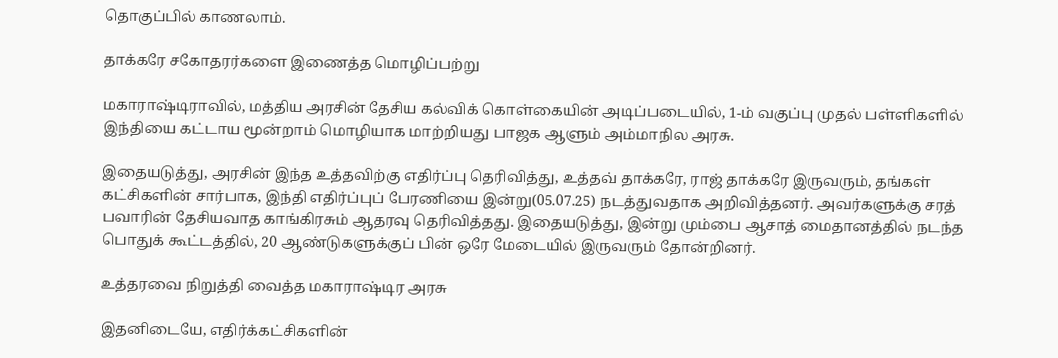தொகுப்பில் காணலாம்.

தாக்கரே சகோதரர்களை இணைத்த மொழிப்பற்று

மகாராஷ்டிராவில், மத்திய அரசின் தேசிய கல்விக் கொள்கையின் அடிப்படையில், 1-ம் வகுப்பு முதல் பள்ளிகளில் இந்தியை கட்டாய மூன்றாம் மொழியாக மாற்றியது பாஜக ஆளும் அம்மாநில அரசு.

இதையடுத்து, அரசின் இந்த உத்தவிற்கு எதிர்ப்பு தெரிவித்து, உத்தவ் தாக்கரே, ராஜ் தாக்கரே இருவரும், தங்கள் கட்சிகளின் சார்பாக, இந்தி எதிர்ப்புப் பேரணியை இன்று(05.07.25) நடத்துவதாக அறிவித்தனர். அவர்களுக்கு சரத் பவாரின் தேசியவாத காங்கிரசும் ஆதரவு தெரிவித்தது. இதையடுத்து, இன்று மும்பை ஆசாத் மைதானத்தில் நடந்த பொதுக் கூட்டத்தில், 20 ஆண்டுகளுக்குப் பின் ஒரே மேடையில் இருவரும் தோன்றினர்.

உத்தரவை நிறுத்தி வைத்த மகாராஷ்டிர அரசு

இதனிடையே, எதிர்க்கட்சிகளின்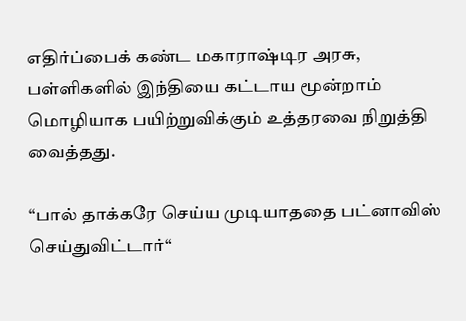எதிர்ப்பைக் கண்ட மகாராஷ்டிர அரசு, பள்ளிகளில் இந்தியை கட்டாய மூன்றாம் மொழியாக பயிற்றுவிக்கும் உத்தரவை நிறுத்தி வைத்தது.

“பால் தாக்கரே செய்ய முடியாததை பட்னாவிஸ் செய்துவிட்டார்“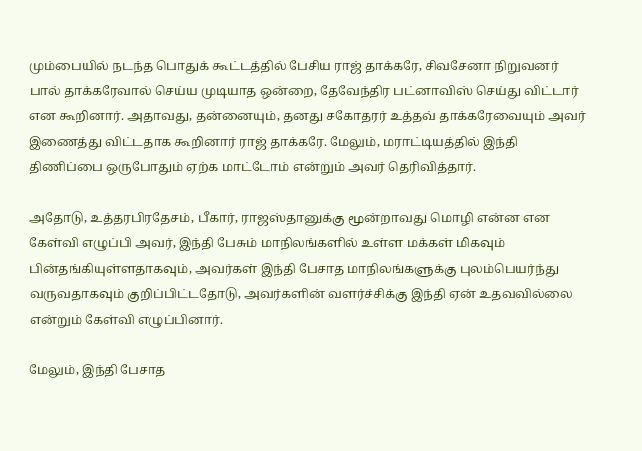மும்பையில் நடந்த பொதுக் கூட்டத்தில் பேசிய ராஜ் தாக்கரே, சிவசேனா நிறுவனர் பால் தாக்கரேவால் செய்ய முடியாத ஒன்றை, தேவேந்திர பட்னாவிஸ் செய்து விட்டார் என கூறினார். அதாவது, தன்னையும், தனது சகோதரர் உத்தவ் தாக்கரேவையும் அவர் இணைத்து விட்டதாக கூறினார் ராஜ் தாக்கரே. மேலும், மராட்டியத்தில் இந்தி திணிப்பை ஒருபோதும் ஏற்க மாட்டோம் என்றும் அவர் தெரிவித்தார்.

அதோடு, உத்தரபிரதேசம், பீகார், ராஜஸ்தானுக்கு மூன்றாவது மொழி என்ன என கேள்வி எழுப்பி அவர், இந்தி பேசும் மாநிலங்களில் உள்ள மக்கள் மிகவும் பின்தங்கியுள்ளதாகவும், அவர்கள் இந்தி பேசாத மாநிலங்களுக்கு புலம்பெயர்ந்து வருவதாகவும் குறிப்பிட்டதோடு, அவர்களின் வளர்ச்சிக்கு இந்தி ஏன் உதவவில்லை என்றும் கேள்வி எழுப்பினார்.

மேலும், இந்தி பேசாத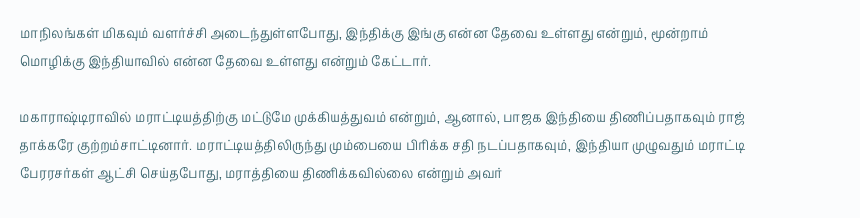மாநிலங்கள் மிகவும் வளர்ச்சி அடைந்துள்ளபோது, இந்திக்கு இங்கு என்ன தேவை உள்ளது என்றும், மூன்றாம் மொழிக்கு இந்தியாவில் என்ன தேவை உள்ளது என்றும் கேட்டார்.

மகாராஷ்டிராவில் மராட்டியத்திற்கு மட்டுமே முக்கியத்துவம் என்றும், ஆனால், பாஜக இந்தியை திணிப்பதாகவும் ராஜ் தாக்கரே குற்றம்சாட்டினார். மராட்டியத்திலிருந்து மும்பையை பிரிக்க சதி நடப்பதாகவும், இந்தியா முழுவதும் மராட்டி பேரரசர்கள் ஆட்சி செய்தபோது, மராத்தியை திணிக்கவில்லை என்றும் அவர்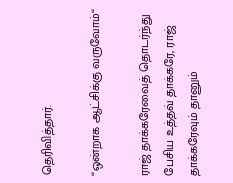தெரிவித்தார்.

“ஒன்றாக ஆட்சிக்கு வருவோம்“

ராஜ் தாக்கரேவைத் தொடர்ந்து பேசிய உத்தவ் தாக்கரே, ராஜ் தாக்கரேவும் தானும்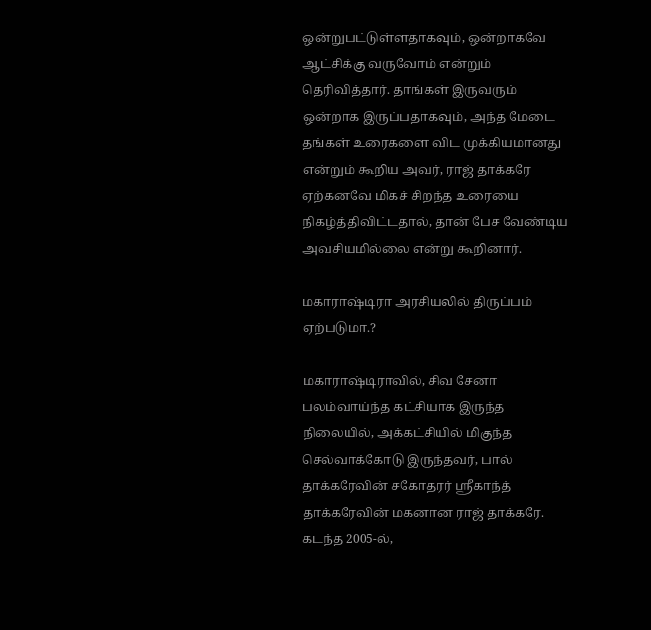ஒன்றுபட்டுள்ளதாகவும், ஒன்றாகவே ஆட்சிக்கு வருவோம் என்றும் தெரிவித்தார். தாங்கள் இருவரும் ஒன்றாக இருப்பதாகவும், அந்த மேடை தங்கள் உரைகளை விட முக்கியமானது என்றும் கூறிய அவர், ராஜ் தாக்கரே ஏற்கனவே மிகச் சிறந்த உரையை நிகழ்த்திவிட்டதால், தான் பேச வேண்டிய அவசியமில்லை என்று கூறினார்.

மகாராஷ்டிரா அரசியலில் திருப்பம் ஏற்படுமா.?

மகாராஷ்டிராவில், சிவ சேனா பலம்வாய்ந்த கட்சியாக இருந்த நிலையில், அக்கட்சியில் மிகுந்த செல்வாக்கோடு இருந்தவர், பால் தாக்கரேவின் சகோதரர் ஸ்ரீகாந்த் தாக்கரேவின் மகனான ராஜ் தாக்கரே. கடந்த 2005-ல்,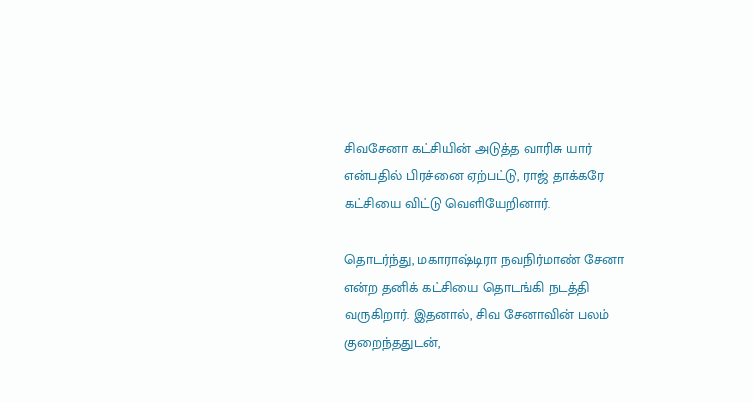சிவசேனா கட்சியின் அடுத்த வாரிசு யார் என்பதில் பிரச்னை ஏற்பட்டு, ராஜ் தாக்கரே கட்சியை விட்டு வெளியேறினார்.

தொடர்ந்து, மகாராஷ்டிரா நவநிர்மாண் சேனா என்ற தனிக் கட்சியை தொடங்கி நடத்தி வருகிறார். இதனால், சிவ சேனாவின் பலம் குறைந்ததுடன்,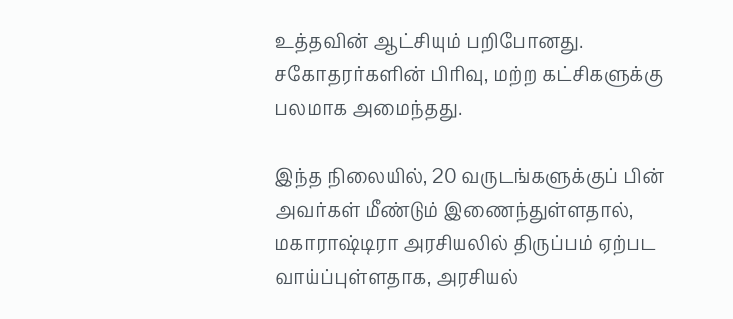உத்தவின் ஆட்சியும் பறிபோனது. சகோதரர்களின் பிரிவு, மற்ற கட்சிகளுக்கு பலமாக அமைந்தது.

இந்த நிலையில், 20 வருடங்களுக்குப் பின் அவர்கள் மீண்டும் இணைந்துள்ளதால், மகாராஷ்டிரா அரசியலில் திருப்பம் ஏற்பட வாய்ப்புள்ளதாக, அரசியல்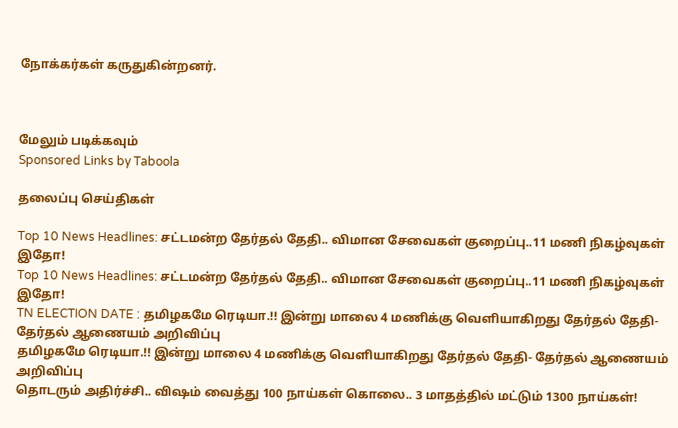நோக்கர்கள் கருதுகின்றனர்.



மேலும் படிக்கவும்
Sponsored Links by Taboola

தலைப்பு செய்திகள்

Top 10 News Headlines: சட்டமன்ற தேர்தல் தேதி.. விமான சேவைகள் குறைப்பு..11 மணி நிகழ்வுகள் இதோ!
Top 10 News Headlines: சட்டமன்ற தேர்தல் தேதி.. விமான சேவைகள் குறைப்பு..11 மணி நிகழ்வுகள் இதோ!
TN ELECTION DATE : தமிழகமே ரெடியா.!! இன்று மாலை 4 மணிக்கு வெளியாகிறது தேர்தல் தேதி- தேர்தல் ஆணையம் அறிவிப்பு
தமிழகமே ரெடியா.!! இன்று மாலை 4 மணிக்கு வெளியாகிறது தேர்தல் தேதி- தேர்தல் ஆணையம் அறிவிப்பு
தொடரும் அதிர்ச்சி.. விஷம் வைத்து 100 நாய்கள் கொலை.. 3 மாதத்தில் மட்டும் 1300 நாய்கள்!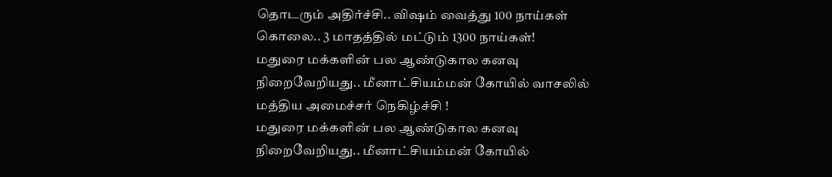தொடரும் அதிர்ச்சி.. விஷம் வைத்து 100 நாய்கள் கொலை.. 3 மாதத்தில் மட்டும் 1300 நாய்கள்!
மதுரை மக்களின் பல ஆண்டுகால கனவு நிறைவேறியது.. மீனாட்சியம்மன் கோயில் வாசலில் மத்திய அமைச்சர் நெகிழ்ச்சி !
மதுரை மக்களின் பல ஆண்டுகால கனவு நிறைவேறியது.. மீனாட்சியம்மன் கோயில்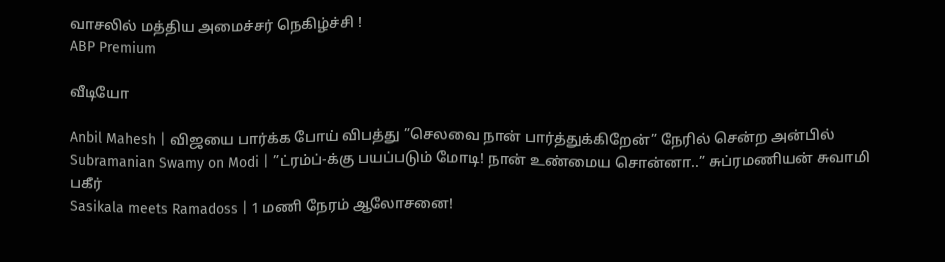வாசலில் மத்திய அமைச்சர் நெகிழ்ச்சி !
ABP Premium

வீடியோ

Anbil Mahesh | விஜயை பார்க்க போய் விபத்து ”செலவை நான் பார்த்துக்கிறேன்” நேரில் சென்ற அன்பில்
Subramanian Swamy on Modi | ”ட்ரம்ப்-க்கு பயப்படும் மோடி! நான் உண்மைய சொன்னா..” சுப்ரமணியன் சுவாமி பகீர்
Sasikala meets Ramadoss | 1 மணி நேரம் ஆலோசனை!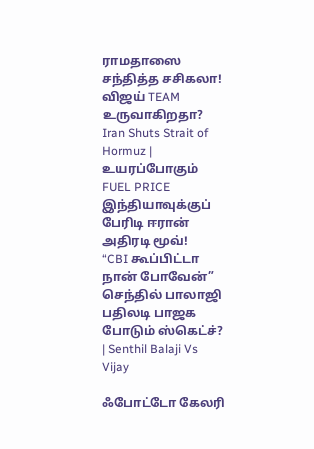ராமதாஸை சந்தித்த சசிகலா! விஜய் TEAM உருவாகிறதா?
Iran Shuts Strait of Hormuz | உயரப்போகும் FUEL PRICE இந்தியாவுக்குப் பேரிடி ஈரான் அதிரடி மூவ்!
“CBI கூப்பிட்டா நான் போவேன்” செந்தில் பாலாஜி பதிலடி பாஜக போடும் ஸ்கெட்ச்? | Senthil Balaji Vs Vijay

ஃபோட்டோ கேலரி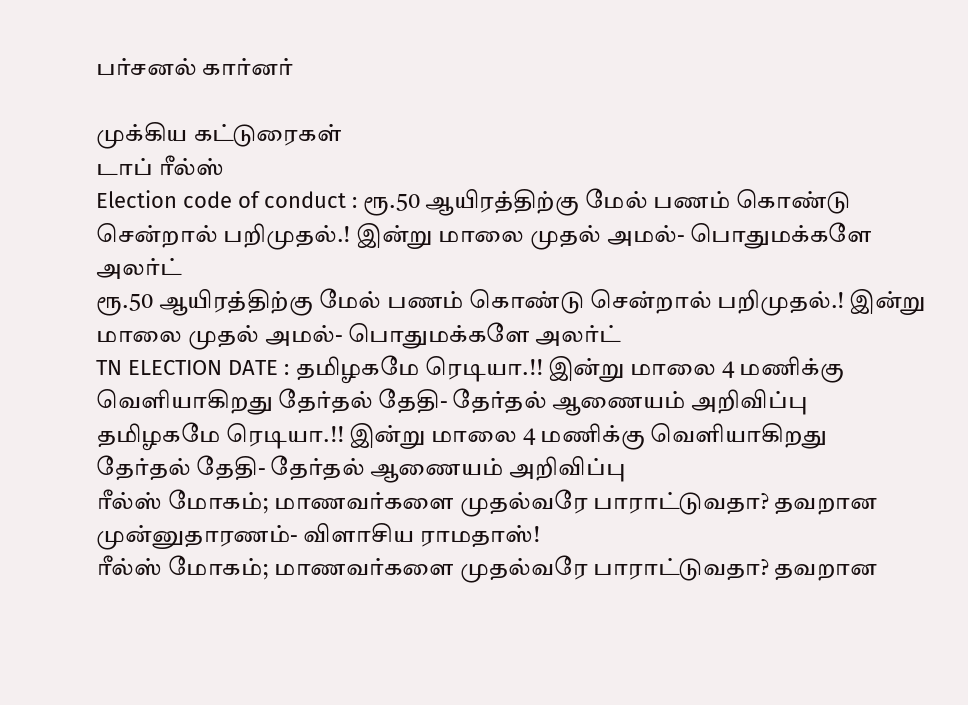பர்சனல் கார்னர்

முக்கிய கட்டுரைகள்
டாப் ரீல்ஸ்
Election code of conduct : ரூ.50 ஆயிரத்திற்கு மேல் பணம் கொண்டு சென்றால் பறிமுதல்.! இன்று மாலை முதல் அமல்- பொதுமக்களே அலர்ட்
ரூ.50 ஆயிரத்திற்கு மேல் பணம் கொண்டு சென்றால் பறிமுதல்.! இன்று மாலை முதல் அமல்- பொதுமக்களே அலர்ட்
TN ELECTION DATE : தமிழகமே ரெடியா.!! இன்று மாலை 4 மணிக்கு வெளியாகிறது தேர்தல் தேதி- தேர்தல் ஆணையம் அறிவிப்பு
தமிழகமே ரெடியா.!! இன்று மாலை 4 மணிக்கு வெளியாகிறது தேர்தல் தேதி- தேர்தல் ஆணையம் அறிவிப்பு
ரீல்ஸ் மோகம்; மாணவர்களை முதல்வரே பாராட்டுவதா? தவறான முன்னுதாரணம்- விளாசிய ராமதாஸ்!
ரீல்ஸ் மோகம்; மாணவர்களை முதல்வரே பாராட்டுவதா? தவறான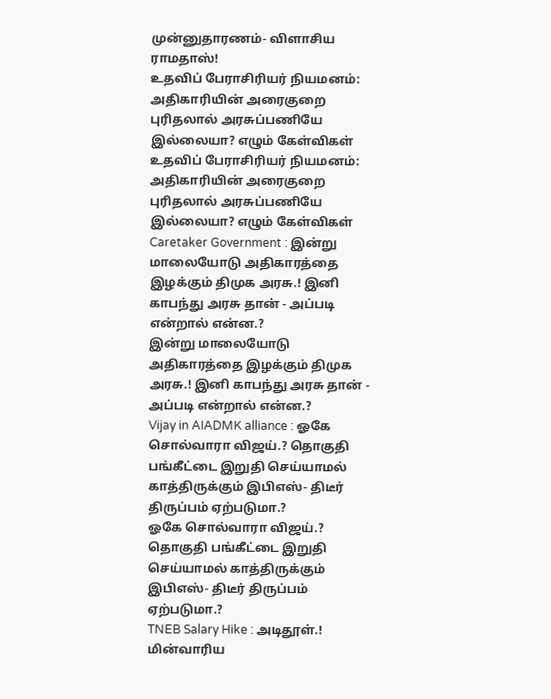முன்னுதாரணம்- விளாசிய ராமதாஸ்!
உதவிப் பேராசிரியர் நியமனம்: அதிகாரியின் அரைகுறை புரிதலால் அரசுப்பணியே இல்லையா? எழும் கேள்விகள்
உதவிப் பேராசிரியர் நியமனம்: அதிகாரியின் அரைகுறை புரிதலால் அரசுப்பணியே இல்லையா? எழும் கேள்விகள்
Caretaker Government : இன்று மாலையோடு அதிகாரத்தை இழக்கும் திமுக அரசு.! இனி காபந்து அரசு தான் - அப்படி என்றால் என்ன.?
இன்று மாலையோடு அதிகாரத்தை இழக்கும் திமுக அரசு.! இனி காபந்து அரசு தான் - அப்படி என்றால் என்ன.?
Vijay in AIADMK alliance : ஓகே சொல்வாரா விஜய்.? தொகுதி பங்கீட்டை இறுதி செய்யாமல் காத்திருக்கும் இபிஎஸ்- திடீர் திருப்பம் ஏற்படுமா.?
ஓகே சொல்வாரா விஜய்.? தொகுதி பங்கீட்டை இறுதி செய்யாமல் காத்திருக்கும் இபிஎஸ்- திடீர் திருப்பம் ஏற்படுமா.?
TNEB Salary Hike : அடிதூள்.! மின்வாரிய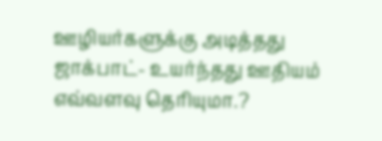ஊழியர்களுக்கு அடித்தது ஜாக்பாட்- உயர்ந்தது ஊதியம் எவ்வளவு தெரியுமா.?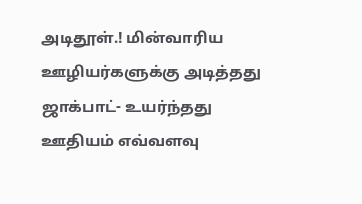அடிதூள்.! மின்வாரிய ஊழியர்களுக்கு அடித்தது ஜாக்பாட்- உயர்ந்தது ஊதியம் எவ்வளவு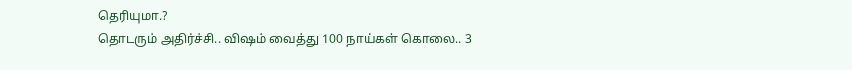தெரியுமா.?
தொடரும் அதிர்ச்சி.. விஷம் வைத்து 100 நாய்கள் கொலை.. 3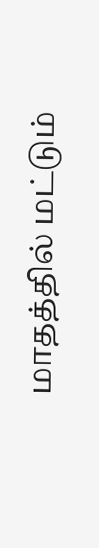மாதத்தில் மட்டும்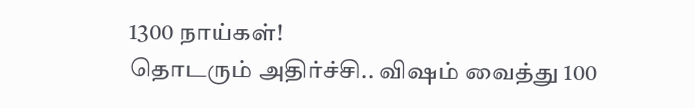1300 நாய்கள்!
தொடரும் அதிர்ச்சி.. விஷம் வைத்து 100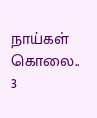நாய்கள் கொலை.. 3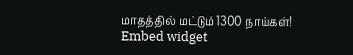மாதத்தில் மட்டும் 1300 நாய்கள்!
Embed widget